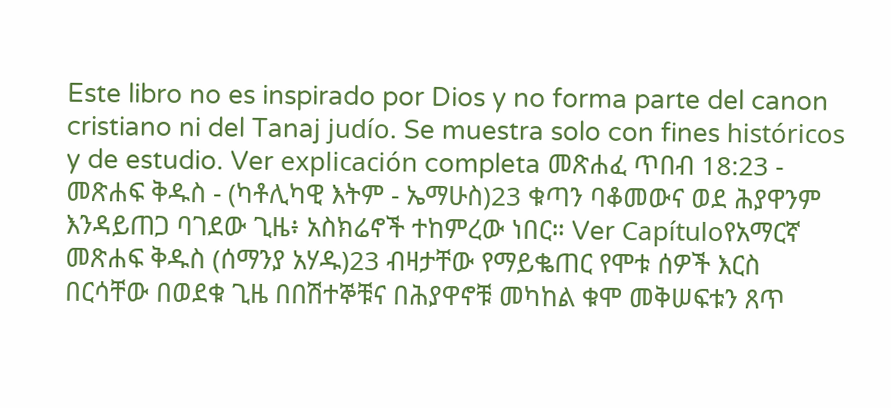Este libro no es inspirado por Dios y no forma parte del canon cristiano ni del Tanaj judío. Se muestra solo con fines históricos y de estudio. Ver explicación completa መጽሐፈ ጥበብ 18:23 - መጽሐፍ ቅዱስ - (ካቶሊካዊ እትም - ኤማሁስ)23 ቁጣን ባቆመውና ወደ ሕያዋንም እንዳይጠጋ ባገደው ጊዜ፥ አስክሬኖች ተከምረው ነበር። Ver Capítuloየአማርኛ መጽሐፍ ቅዱስ (ሰማንያ አሃዱ)23 ብዛታቸው የማይቈጠር የሞቱ ሰዎች እርስ በርሳቸው በወደቁ ጊዜ በበሽተኞቹና በሕያዋኖቹ መካከል ቁሞ መቅሠፍቱን ጸጥ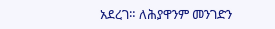አደረገ። ለሕያዋንም መንገድን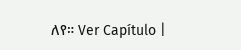ለየ። Ver Capítulo |